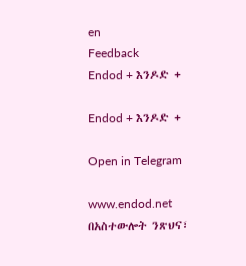en
Feedback
Endod + እንዶድ +

Endod + እንዶድ +

Open in Telegram

www.endod.net በአስተውሎት ንጽህና፣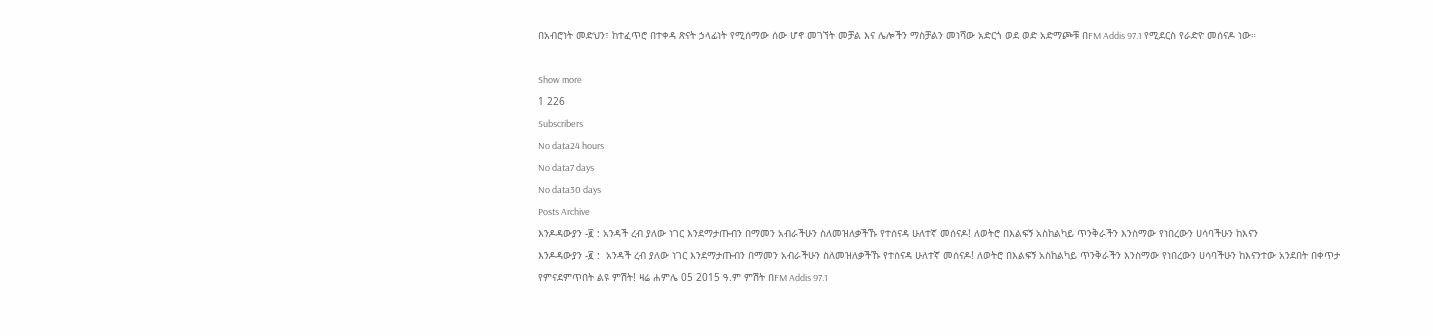በአብሮነት መድህን፣ ከተፈጥሮ በተቀዳ ጽናት ኃላፊነት የሚሰማው ሰው ሆኖ መገኘት መቻል እና ሌሎችን ማስቻልን መነሻው አድርጎ ወደ ወድ አድማጮቹ በFM Addis 97.1 የሚደርስ የራድዮ መሰናዶ ነው።

Show more
1 226
Subscribers
No data24 hours
No data7 days
No data30 days
Posts Archive
እንዶዳውያን -፪ : አንዳች ረብ ያለው ነገር እንደማታጡብን በማመን አብራችሁን ስለመዝለቃችኹ የተሰናዳ ሁለተኛ መሰናዶ! ለወትሮ በእልፍኝ አስከልካይ ጥንቅራችን እንስማው የነበረውን ሀሳባችሁን ከእናን
እንዶዳውያን -፪ :  አንዳች ረብ ያለው ነገር እንደማታጡብን በማመን አብራችሁን ስለመዝለቃችኹ የተሰናዳ ሁለተኛ መሰናዶ! ለወትሮ በእልፍኝ አስከልካይ ጥንቅራችን እንስማው የነበረውን ሀሳባችሁን ከእናንተው አንደበት በቀጥታ የምናደምጥበት ልዩ ምሽት! ዛሬ ሐምሌ 05 2015 ዓ.ም ምሽት በFM Addis 97.1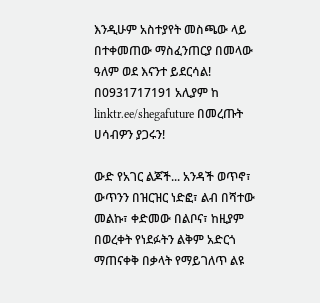እንዲሁም አስተያየት መስጫው ላይ በተቀመጠው ማስፈንጠርያ በመላው ዓለም ወደ እናንተ ይደርሳል! በ0931717191 አሊያም ከ linktr.ee/shegafuture በመረጡት ሀሳብዎን ያጋሩን!

ውድ የአገር ልጆች... አንዳች ወጥኖ፣ ውጥንን በዝርዝር ነድፎ፣ ልብ በሻተው መልኩ፣ ቀድመው በልቦና፣ ከዚያም በወረቀት የነደፉትን ልቅም አድርጎ ማጠናቀቅ በቃላት የማይገለጥ ልዩ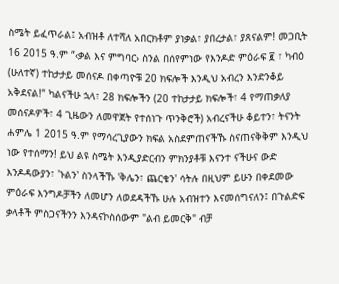ስሜት ይፈጥራል፤ አብዝቶ ለተሻለ አበርክቶም ያነቃል፣ ያበረታል፣ ያጸናልም! መጋቢት 16 2015 ዓ.ም “‹ቃል እና ምግባር› ስንል በሰየምነው የእንዶድ ምዕራፍ ፪ ፣ ካብዕ (ሁለተኛ) ተከታታይ መሰናዶ በቀጣዮቹ 20 ክፍሎች እንዲህ አብረን እንድንቆይ አቅደናል!” ካልናችሁ ኋላ፣ 28 ክፍሎችን (20 ተከታታይ ክፍሎች፣ 4 የማጠቃለያ መሰናዶዎች፣ 4 ጊዜውን ለመዋጀት የተሰነጉ ጥንቅሮች) አብረናችሁ ቆይተን፣ ትናንት ሐምሌ 1 2015 ዓ.ም የማሳረጊያውን ክፍል አስደምጠናችኹ ስናጠናቅቅም እንዲህ ነው የተሰማን! ይህ ልዩ ስሜት እንዲያድርብን ምክንያቶቹ እናንተ ናችሁና ውድ እንዶዳውያን፣ 'ኑልን' ስንላችኹ 'ቅሌን፣ ጨርቄን' ሳትሉ በዚህም ይሁን በቀደመው ምዕራፍ እንግዶቻችን ለመሆን ለወደዳችኹ ሁሉ አብዝተን እናመሰግናለን፤ በጉልድፍ ቃላቶች ምስጋናችንን እንዳናኮስሰውም "ልብ ይመርቅ" ብቻ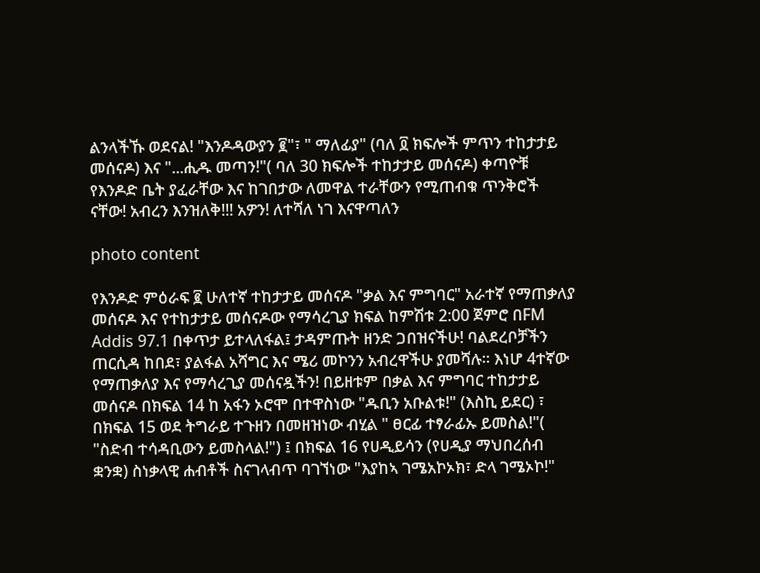ልንላችኹ ወደናል! "እንዶዳውያን ፪"፣ " ማለፊያ" (ባለ ፬ ክፍሎች ምጥን ተከታታይ መሰናዶ) እና "...ሒዱ መጣን!"( ባለ 30 ክፍሎች ተከታታይ መሰናዶ) ቀጣዮቹ የእንዶድ ቤት ያፈራቸው እና ከገበታው ለመዋል ተራቸውን የሚጠብቁ ጥንቅሮች ናቸው! አብረን እንዝለቅ!!! አዎን! ለተሻለ ነገ እናዋጣለን

photo content

የእንዶድ ምዕራፍ ፪ ሁለተኛ ተከታታይ መሰናዶ "ቃል እና ምግባር" አራተኛ የማጠቃለያ መሰናዶ እና የተከታታይ መሰናዶው የማሳረጊያ ክፍል ከምሽቱ 2:00 ጀምሮ በFM Addis 97.1 በቀጥታ ይተላለፋል፤ ታዳምጡት ዘንድ ጋበዝናችሁ! ባልደረቦቻችን ጠርሲዳ ከበደ፣ ያልፋል አሻግር እና ሜሪ መኮንን አብረዋችሁ ያመሻሉ። እነሆ 4ተኛው የማጠቃለያ እና የማሳረጊያ መሰናዷችን! በይዘቱም በቃል እና ምግባር ተከታታይ መሰናዶ በክፍል 14 ከ አፋን ኦሮሞ በተዋስነው "ዱቢን አቡልቱ!" (እስኪ ይደር) ፣ በክፍል 15 ወደ ትግራይ ተጉዘን በመዘዝነው ብሂል " ፀርፊ ተፃራፊኡ ይመስል!"( "ስድብ ተሳዳቢውን ይመስላል!") ፤ በክፍል 16 የሀዲይሳን (የሀዲያ ማህበረሰብ ቋንቋ) ስነቃላዊ ሐብቶች ስናገላብጥ ባገኘነው "እያከኣ ገሜአኮኦክ፣ ድላ ገሜኦኮ!"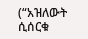(“አዝለውት ሲሰርቁ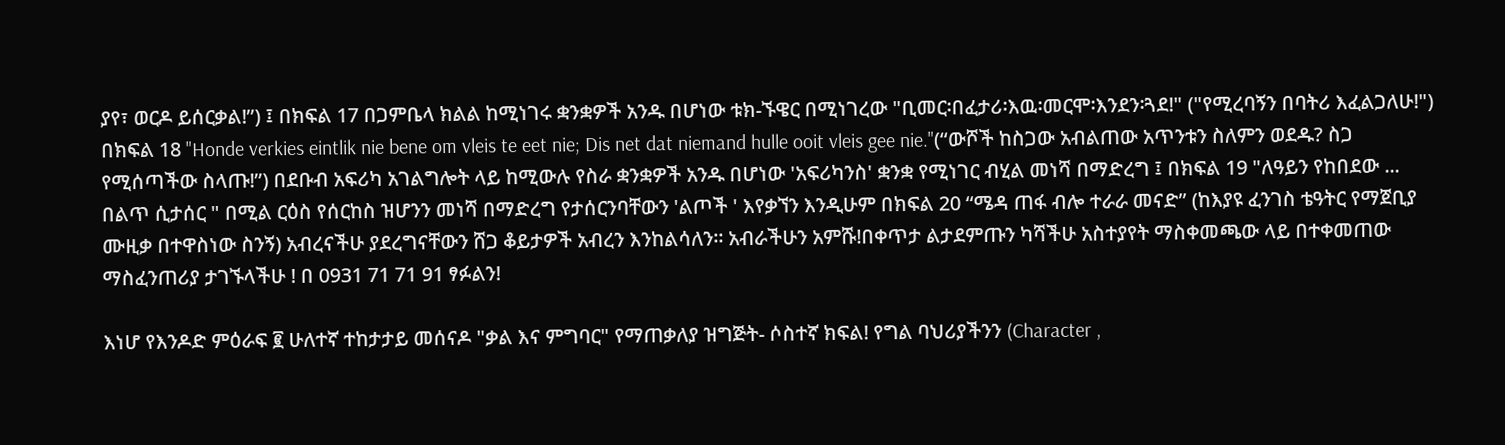ያየ፣ ወርዶ ይሰርቃል!”) ፤ በክፍል 17 በጋምቤላ ክልል ከሚነገሩ ቋንቋዎች አንዱ በሆነው ቱክ-ኙዌር በሚነገረው "ቢመር፡በፈታሪ፡እዉ፡መርሞ፡እንደን፡ጓደ!" ("የሚረባኝን በባትሪ እፈልጋለሁ!") በክፍል 18 "Honde verkies eintlik nie bene om vleis te eet nie; Dis net dat niemand hulle ooit vleis gee nie."(“ውሾች ከስጋው አብልጠው አጥንቱን ስለምን ወደዱ? ስጋ የሚሰጣችው ስላጡ!”) በደቡብ አፍሪካ አገልግሎት ላይ ከሚውሉ የስራ ቋንቋዎች አንዱ በሆነው 'አፍሪካንስ' ቋንቋ የሚነገር ብሂል መነሻ በማድረግ ፤ በክፍል 19 "ለዓይን የከበደው ... በልጥ ሲታሰር " በሚል ርዕስ የሰርከስ ዝሆንን መነሻ በማድረግ የታሰርንባቸውን 'ልጦች ' እየቃኘን እንዲሁም በክፍል 20 “ሜዳ ጠፋ ብሎ ተራራ መናድ” (ከእያዩ ፈንገስ ቴዓትር የማጀቢያ ሙዚቃ በተዋስነው ስንኝ) አብረናችሁ ያደረግናቸውን ሸጋ ቆይታዎች አብረን እንከልሳለን። አብራችሁን አምሹ!በቀጥታ ልታደምጡን ካሻችሁ አስተያየት ማስቀመጫው ላይ በተቀመጠው ማስፈንጠሪያ ታገኙላችሁ ! በ 0931 71 71 91 ፃፉልን!

እነሆ የእንዶድ ምዕራፍ ፪ ሁለተኛ ተከታታይ መሰናዶ "ቃል እና ምግባር" የማጠቃለያ ዝግጅት- ሶስተኛ ክፍል! የግል ባህሪያችንን (Character ,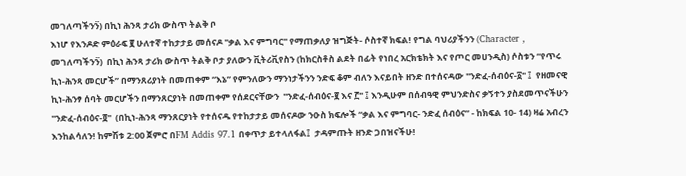መገለጣችንን፟) በኪነ ሕንጻ ታሪክ ውስጥ ትልቅ ቦ
እነሆ የእንዶድ ምዕራፍ ፪ ሁለተኛ ተከታታይ መሰናዶ "ቃል እና ምግባር" የማጠቃለያ ዝግጅት- ሶስተኛ ክፍል! የግል ባህሪያችንን (Character , መገለጣችንን፟)  በኪነ ሕንጻ ታሪክ ውስጥ ትልቅ ቦታ ያለውን ቪትሪቪየስን (ከክርስቶስ ልደት በፊት የነበረ አርክቴክት እና የጦር መሀንዲስ) ሶስቱን “የጥሩ ኪነ-ሕንጻ መርሆች” በማንጸሪያነት በመጠቀም “እኔ” የምንለውን ማንነታችንን ንድፍ ቆም ብለን እናይበት ዘንድ በተሰናዳው "ንድፈ-ሰብዕና-፩" ፤  የዘመናዊ ኪነ-ሕንፃ ሰባት መርሆችን በማንጸርያነት በመጠቀም የሰደርናቸውን  "ንድፈ-ሰብዕና-፪ እና ፫" ፤ እንዲሁም በሰብዓዊ ምህንድስና ቃኝተን ያስደመጥናችሁን  "ንድፈ-ሰብዕና-፬"  (በኪነ-ሕንጻ ማንጸርያነት የተሰናዱ የተከታታይ መሰናዶው ንዑስ ክፍሎች “ቃል እና ምግባር- ንድፈ ሰብዕና” - ከክፍል 10- 14) ዛሬ አብረን እንከልሳለን! ከምሽቱ 2:00 ጀምሮ በFM Addis 97.1 በቀጥታ ይተላለፋል፤  ታዳምጡት ዘንድ ጋበዝናችሁ!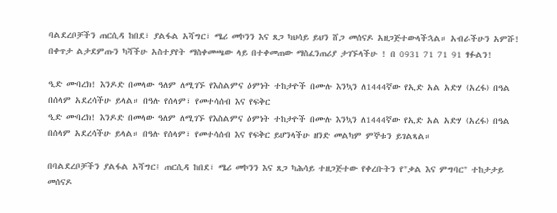ባልደረቦቻችን ጠርሲዳ ከበደ፣ ያልፋል አሻግር፣ ሜሪ መኮንን እና ጸጋ ካህሳይ ይህን ሸጋ መሰናዶ አዘጋጅተውላችኋል። አብራችሁን አምሹ! በቀጥታ ልታደምጡን ካሻችሁ አስተያየት ማስቀመጫው ላይ በተቀመጠው ማስፈንጠሪያ ታገኙላችሁ ! በ 0931 71 71 91 ፃፉልን!

ዒድ ሙባረክ! እንዶድ በመላው ዓለም ለሚገኙ የእስልምና ዕምነት ተከታዮች በሙሉ እንኳን ለ1444ኛው የኢድ አል አድሃ (አረፋ) በዓል በሰላም አደረሳችሁ ይላል። በዓሉ የሰላም፣ የመተሳሰብ እና የፍቅር
ዒድ ሙባረክ! እንዶድ በመላው ዓለም ለሚገኙ የእስልምና ዕምነት ተከታዮች በሙሉ እንኳን ለ1444ኛው የኢድ አል አድሃ (አረፋ) በዓል በሰላም አደረሳችሁ ይላል። በዓሉ የሰላም፣ የመተሳሰብ እና የፍቅር ይሆንላችሁ ዘንድ መልካም ምኞቱን ይገልጻል።

በባልደረቦቻችን ያልፋል አሻግር፤ ጠርሲዳ ከበደ፣ ሜሪ መኮንን እና ጸጋ ካሕሳይ ተዘጋጅተው የቀረቡትን የ"ቃል እና ምግባር" ተከታታይ መሰናዶ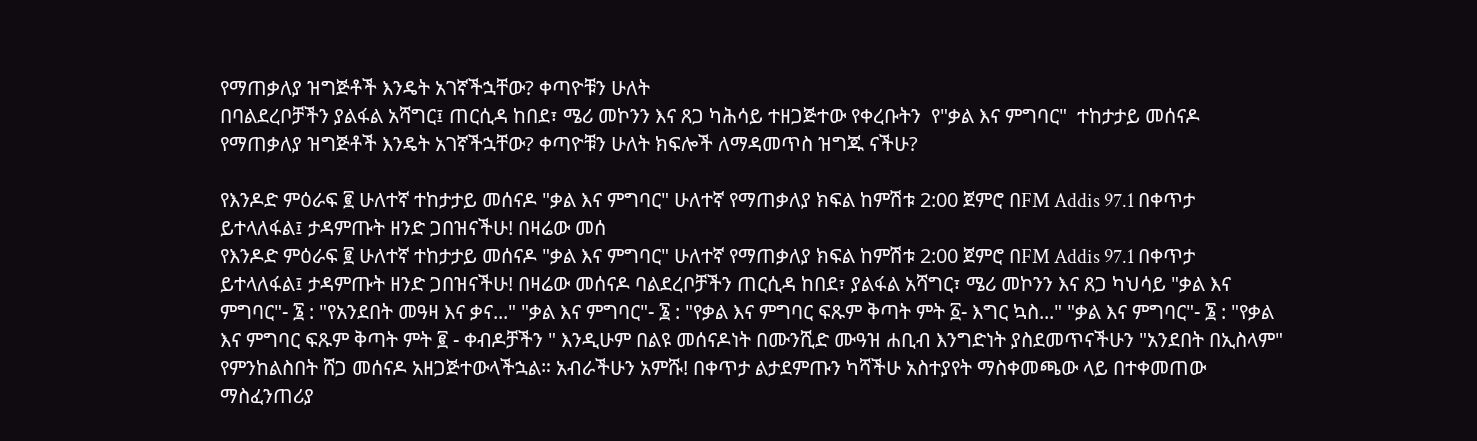የማጠቃለያ ዝግጅቶች እንዴት አገኛችኋቸው? ቀጣዮቹን ሁለት
በባልደረቦቻችን ያልፋል አሻግር፤ ጠርሲዳ ከበደ፣ ሜሪ መኮንን እና ጸጋ ካሕሳይ ተዘጋጅተው የቀረቡትን  የ"ቃል እና ምግባር"  ተከታታይ መሰናዶ የማጠቃለያ ዝግጅቶች እንዴት አገኛችኋቸው? ቀጣዮቹን ሁለት ክፍሎች ለማዳመጥስ ዝግጁ ናችሁ?

የእንዶድ ምዕራፍ ፪ ሁለተኛ ተከታታይ መሰናዶ "ቃል እና ምግባር" ሁለተኛ የማጠቃለያ ክፍል ከምሽቱ 2:00 ጀምሮ በFM Addis 97.1 በቀጥታ ይተላለፋል፤ ታዳምጡት ዘንድ ጋበዝናችሁ! በዛሬው መሰ
የእንዶድ ምዕራፍ ፪ ሁለተኛ ተከታታይ መሰናዶ "ቃል እና ምግባር" ሁለተኛ የማጠቃለያ ክፍል ከምሽቱ 2:00 ጀምሮ በFM Addis 97.1 በቀጥታ ይተላለፋል፤ ታዳምጡት ዘንድ ጋበዝናችሁ! በዛሬው መሰናዶ ባልደረቦቻችን ጠርሲዳ ከበደ፣ ያልፋል አሻግር፣ ሜሪ መኮንን እና ጸጋ ካህሳይ "ቃል እና ምግባር"- ፮ : "የአንደበት መዓዛ እና ቃና..." "ቃል እና ምግባር"- ፮ : "የቃል እና ምግባር ፍጹም ቅጣት ምት ፩- እግር ኳስ..." "ቃል እና ምግባር"- ፮ : "የቃል እና ምግባር ፍጹም ቅጣት ምት ፪ - ቀብዶቻችን " እንዲሁም በልዩ መሰናዶነት በሙንሺድ ሙዓዝ ሐቢብ እንግድነት ያስደመጥናችሁን "አንደበት በኢስላም" የምንከልስበት ሸጋ መሰናዶ አዘጋጅተውላችኋል። አብራችሁን አምሹ! በቀጥታ ልታደምጡን ካሻችሁ አስተያየት ማስቀመጫው ላይ በተቀመጠው ማስፈንጠሪያ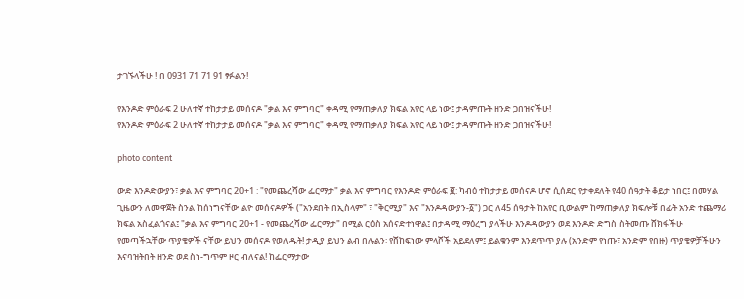ታገኙላችሁ ! በ 0931 71 71 91 ፃፉልን!

የእንዶድ ምዕራፍ 2 ሁለተኛ ተከታታይ መሰናዶ "ቃል እና ምግባር" ቀዳሚ የማጠቃለያ ክፍል አየር ላይ ነው፤ ታዳምጡት ዘንድ ጋበዝናችሁ!
የእንዶድ ምዕራፍ 2 ሁለተኛ ተከታታይ መሰናዶ "ቃል እና ምግባር" ቀዳሚ የማጠቃለያ ክፍል አየር ላይ ነው፤ ታዳምጡት ዘንድ ጋበዝናችሁ!

photo content

ውድ እንዶድውያን፣ ቃል እና ምግባር 20+1 : "የመጨረሻው ፌርማታ" ቃል እና ምግባር የእንዶድ ምዕራፍ ፪: ካብዕ ተከታታይ መሰናዶ ሆኖ ሲሰደር የታቀደለት የ40 ሰዓታት ቆይታ ነበር፤ በመሃል ጊዜውን ለመዋጀት ስንል ከሰነግናቸው ልዮ መሰናዶዎች ("አንደበት በኢስላም" ፣ "ቅርሚያ" እና "እንዶዳውያን-፩") ጋር ለ45 ሰዓታት ከአየር ቢውልም ከማጠቃለያ ክፍሎቹ በፊት አንድ ተጨማሪ ክፍል አስፈልጎናል፤ "ቃል እና ምግባር 20+1 - የመጨረሻው ፌርማታ" በሚል ርዕስ አሰናድተነዋል፤ በታዳሚ ማዕረግ ያላችሁ እንዶዳውያን ወደ እንዶድ ድግስ ስትመጡ ሸክፋችሁ የመጣችኋቸው ጥያቄዎች ናቸው ይህን መሰናዶ የወለዱት! ታዲያ ይህን ልብ በሉልን፡ የሸከፍነው ምላሾች አይደለም፤ ይልቁንም እንደጥጥ ያሉ (አንድም የነጡ፣ አንድም የበዙ) ጥያቄዎቻችሁን እናባዝትበት ዘንድ ወደ ስነ-ግጥም ዞር ብለናል! ከፌርማታው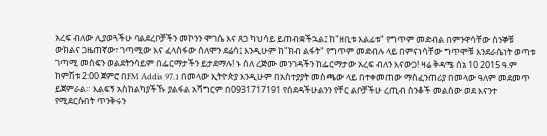አረፍ ብለው ሊያወጓችሁ ባልደረቦቻችን መኮንን ሞገሴ እና ጸጋ ካህሳይ ይጠብቋችኋል፤ ከ"ዘቢቱ እልፊቱ" የግጥም መድብል በምንዋሳቸው ስንኞቹ ውክልና ጋዜጠኛው፣ ገጣሚው እና ፈላስፋው ሰለሞን ደሬሳ፤ እንዲሁም ከ"ክብ ልፋት" የግጥም መድብሉ ላይ በምናነሳቸው ግጥሞቹ እንደራሴነት ወጣቱ ገጣሚ መስፍን ወልደትንሳይም በፌርማታችን ይታደማሉ! ኑ ስለ ረጅሙ መንገዳችን ከፌርማታው አረፍ ብለን እናውጋ! ዛሬ ቅዳሜ ሰኔ 10 2015 ዓ.ም ከምሽቱ 2:00 ጀምሮ በFM Addis 97.1 በመላው ኢትዮጵያ እንዲሁም በአስተያያት መስጫው ላይ በተቀመጠው ማስፈንጠሪያ በመላው ዓለም መደመጥ ይጀምራል። እልፍኝ አስከልካያችኹ ያልፋል አሻግርም በ0931717191 የሰደዳችሁልንን የቸር ልቦቻችሁ ረጢብ ስንቆች መልሰው ወደ እናንተ የሚደርሱበት ጥንቅሩን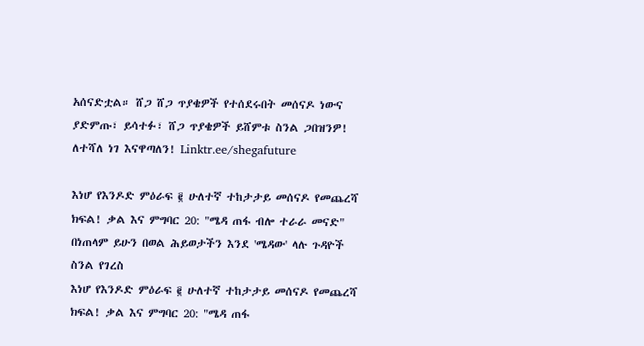አሰናድቷል። ሸጋ ሸጋ ጥያቄዎች የተሰደሩበት መሰናዶ ነውና ያድምጡ፣ ይሳተፉ፣ ሸጋ ጥያቄዎች ይሸምቱ ስንል ጋበዝንዎ! ለተሻለ ነገ እናዋጣለን! Linktr.ee/shegafuture

እነሆ የእንዶድ ምዕራፍ ፪ ሁለተኛ ተከታታይ መሰናዶ የመጨረሻ ክፍል! ቃል እና ምግባር 20: "ሜዳ ጠፋ ብሎ ተራራ መናድ" በነጠላም ይሁን በወል ሕይወታችን እንደ 'ሜዳው' ላሉ ጉዳዮች ስንል የገረስ
እነሆ የእንዶድ ምዕራፍ ፪ ሁለተኛ ተከታታይ መሰናዶ የመጨረሻ ክፍል! ቃል እና ምግባር 20: "ሜዳ ጠፋ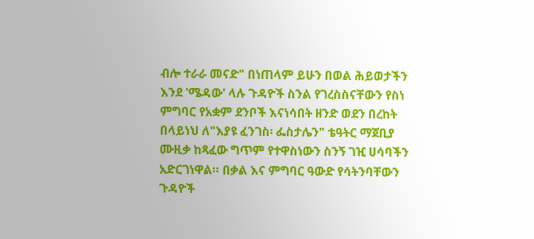ብሎ ተራራ መናድ" በነጠላም ይሁን በወል ሕይወታችን እንደ 'ሜዳው' ላሉ ጉዳዮች ስንል የገረስስናቸውን የስነ ምግባር የአቋም ደንቦች እናነሳበት ዘንድ ወደን በረከት በላይነህ ለ"እያዩ ፈንገስ፡ ፌስታሌን" ቴዓትር ማጀቢያ ሙዚቃ ከጻፈው ግጥም የተዋስነውን ስንኝ ገዢ ሀሳባችን አድርገነዋል። በቃል እና ምግባር ዓውድ የሳትንባቸውን ጉዳዮች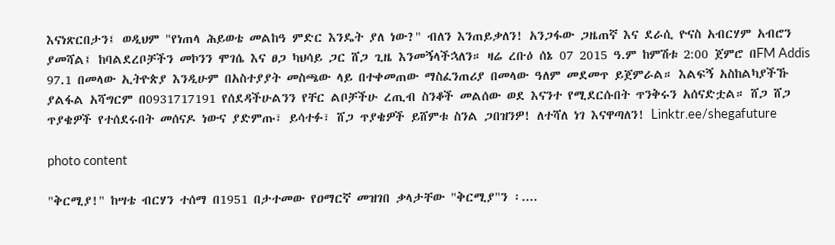እናነጽርበታን፤ ወዲህም "የነጠላ ሕይወቴ መልከዓ ምድር እንዴት ያለ ነው?" ብለን እንጠይቃለን! አንጋፋው ጋዜጠኛ እና ደራሲ ዮናስ አብርሃም አብሮን ያመሻል፤ ከባልደረቦቻችን መኮንን ሞገሴ እና ፀጋ ካህሳይ ጋር ሸጋ ጊዜ እንመኝላችኋለን። ዛሬ ረቡዕ ሰኔ 07 2015 ዓ.ም ከምሽቱ 2:00 ጀምሮ በFM Addis 97.1 በመላው ኢትዮጵያ እንዲሁም በአስተያያት መስጫው ላይ በተቀመጠው ማስፈንጠሪያ በመላው ዓለም መደመጥ ይጀምራል። እልፍኝ አስከልካያችኹ ያልፋል አሻግርም በ0931717191 የሰደዳችሁልንን የቸር ልቦቻችሁ ረጢብ ስንቆች መልሰው ወደ እናንተ የሚደርሱበት ጥንቅሩን አሰናድቷል። ሸጋ ሸጋ ጥያቄዎች የተሰደሩበት መሰናዶ ነውና ያድምጡ፣ ይሳተፉ፣ ሸጋ ጥያቄዎች ይሸምቱ ስንል ጋበዝንዎ! ለተሻለ ነገ እናዋጣለን! Linktr.ee/shegafuture

photo content

"ቅርሚያ!" ከሣቴ ብርሃን ተሰማ በ1951 በታተመው የዐማርኛ መዝገበ ቃላታቸው "ቅርሚያ"ን ፡....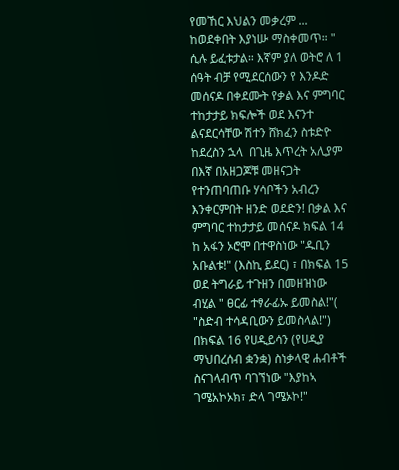የመኸር እህልን መቃረም ... ከወደቀበት እያነሡ ማስቀመጥ። " ሲሉ ይፈቱታል። እኛም ያለ ወትሮ ለ 1 ሰዓት ብቻ የሚደርሰውን የ እንዶድ መሰናዶ በቀደሙት የቃል እና ምግባር ተከታታይ ክፍሎች ወደ እናንተ ልናደርሳቸው ሽተን ሸክፈን ስቱድዮ ከደረስን ኋላ  በጊዜ እጥረት አሊያም በእኛ በአዘጋጆቹ መዘናጋት የተንጠባጠቡ ሃሳቦችን አብረን እንቀርምበት ዘንድ ወደድን! በቃል እና ምግባር ተከታታይ መሰናዶ ክፍል 14 ከ አፋን ኦሮሞ በተዋስነው "ዱቢን አቡልቱ!" (እስኪ ይደር) ፣ በክፍል 15 ወደ ትግራይ ተጉዘን በመዘዝነው ብሂል " ፀርፊ ተፃራፊኡ ይመስል!"( "ስድብ ተሳዳቢውን ይመስላል!")  በክፍል 16 የሀዲይሳን (የሀዲያ ማህበረሰብ ቋንቋ) ስነቃላዊ ሐብቶች ስናገላብጥ ባገኘነው "እያከኣ ገሜአኮኦክ፣ ድላ ገሜኦኮ!"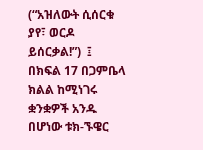(“አዝለውት ሲሰርቁ ያየ፣ ወርዶ ይሰርቃል!”)  ፤ በክፍል 17 በጋምቤላ ክልል ከሚነገሩ ቋንቋዎች አንዱ በሆነው ቱክ-ኙዌር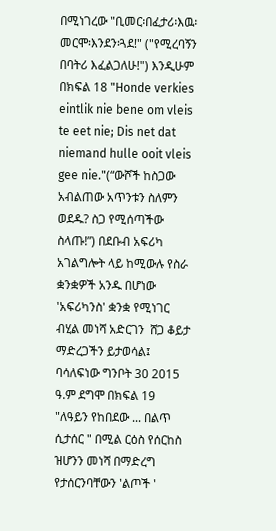በሚነገረው "ቢመር፡በፈታሪ፡እዉ፡መርሞ፡እንደን፡ጓደ!" ("የሚረባኝን በባትሪ እፈልጋለሁ!") እንዲሁም በክፍል 18 "Honde verkies eintlik nie bene om vleis te eet nie; Dis net dat niemand hulle ooit vleis gee nie."(“ውሾች ከስጋው አብልጠው አጥንቱን ስለምን ወደዱ? ስጋ የሚሰጣችው ስላጡ!”) በደቡብ አፍሪካ አገልግሎት ላይ ከሚውሉ የስራ ቋንቋዎች አንዱ በሆነው 'አፍሪካንስ' ቋንቋ የሚነገር ብሂል መነሻ አድርገን  ሸጋ ቆይታ ማድረጋችን ይታወሳል፤  ባሳለፍነው ግንቦት 30 2015 ዓ.ም ደግሞ በክፍል 19  "ለዓይን የከበደው ... በልጥ ሲታሰር " በሚል ርዕስ የሰርከስ ዝሆንን መነሻ በማድረግ የታሰርንባቸውን 'ልጦች '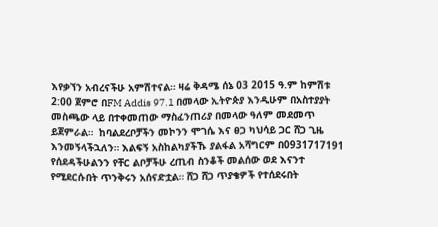እየቃኘን አብረናችሁ አምሽተናል። ዛሬ ቅዳሜ ሰኔ 03 2015 ዓ.ም ከምሽቱ 2:00 ጀምሮ በFM Addis 97.1 በመላው ኢትዮጵያ እንዲሁም በአስተያያት መስጫው ላይ በተቀመጠው ማስፈንጠሪያ በመላው ዓለም መደመጥ ይጀምራል።  ከባልደረቦቻችን መኮንን ሞገሴ እና ፀጋ ካህሳይ ጋር ሸጋ ጊዜ እንመኝላችኋለን። እልፍኝ አስከልካያችኹ ያልፋል አሻግርም በ0931717191 የሰደዳችሁልንን የቸር ልቦቻችሁ ረጢብ ስንቆች መልሰው ወደ እናንተ የሚደርሱበት ጥንቅሩን አሰናድቷል። ሸጋ ሸጋ ጥያቄዎች የተሰደሩበት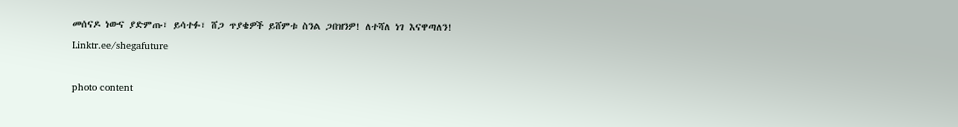መሰናዶ ነውና ያድምጡ፣ ይሳተፉ፣ ሸጋ ጥያቄዎች ይሸምቱ ስንል ጋበዝንዎ! ለተሻለ ነገ እናዋጣለን! Linktr.ee/shegafuture

photo content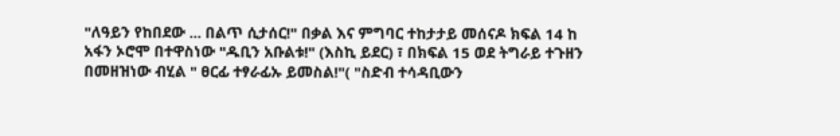"ለዓይን የከበደው ... በልጥ ሲታሰር!" በቃል እና ምግባር ተከታታይ መሰናዶ ክፍል 14 ከ አፋን ኦሮሞ በተዋስነው "ዱቢን አቡልቱ!" (እስኪ ይደር) ፣ በክፍል 15 ወደ ትግራይ ተጉዘን በመዘዝነው ብሂል " ፀርፊ ተፃራፊኡ ይመስል!"( "ስድብ ተሳዳቢውን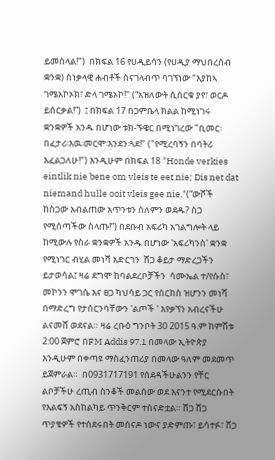ይመስላል!")  በክፍል 16 የሀዲይሳን (የሀዲያ ማህበረሰብ ቋንቋ) ስነቃላዊ ሐብቶች ስናገላብጥ ባገኘነው "እያከኣ ገሜአኮኦክ፣ ድላ ገሜኦኮ!" (“አዝለውት ሲሰርቁ ያየ፣ ወርዶ ይሰርቃል!”)  ፤ በክፍል 17 በጋምቤላ ክልል ከሚነገሩ ቋንቋዎች አንዱ በሆነው ቱክ-ኙዌር በሚነገረው "ቢመር፡በፈታሪ፡እዉ፡መርሞ፡እንደን፡ጓደ!" ("የሚረባኝን በባትሪ እፈልጋለሁ!") እንዲሁም በክፍል 18 "Honde verkies eintlik nie bene om vleis te eet nie; Dis net dat niemand hulle ooit vleis gee nie."(“ውሾች ከስጋው አብልጠው አጥንቱን ስለምን ወደዱ? ስጋ የሚሰጣችው ስላጡ!”) በደቡብ አፍሪካ አገልግሎት ላይ ከሚውሉ የስራ ቋንቋዎች አንዱ በሆነው 'አፍሪካንስ' ቋንቋ የሚነገር ብሂል መነሻ አድርገን  ሸጋ ቆይታ ማድረጋችን ይታወሳል፤ ዛሬ ደግሞ ከባልደረቦቻችን  ሳሙኤል ተ/የሱስ፣ መኮንን ሞገሴ እና ፀጋ ካህሳይ ጋር የሰርከስ ዝሆንን መነሻ በማድረግ የታሰርንባቸውን 'ልጦች ' እየቃኘን አብረናችሁ ልናመሸ ወደናል። ዛሬ ረቡዕ ግንቦት 30 2015 ዓ.ም ከምሽቱ 2:00 ጀምሮ በFM Addis 97.1 በመላው ኢትዮጵያ እንዲሁም በቀጣዩ ማስፈንጠሪያ በመላው ዓለም መደመጥ ይጀምራል።  በ0931717191 የሰደዳችሁልንን የቸር ልቦቻችሁ ረጢብ ስንቆች መልሰው ወደ እናንተ የሚደርሱበት የእልፍኝ አስከልካይ ጥንቅርም ተሰናድቷል። ሸጋ ሸጋ ጥያቄዎች የተሰደሩበት መሰናዶ ነውና ያድምጡ፣ ይሳተፉ፣ ሸጋ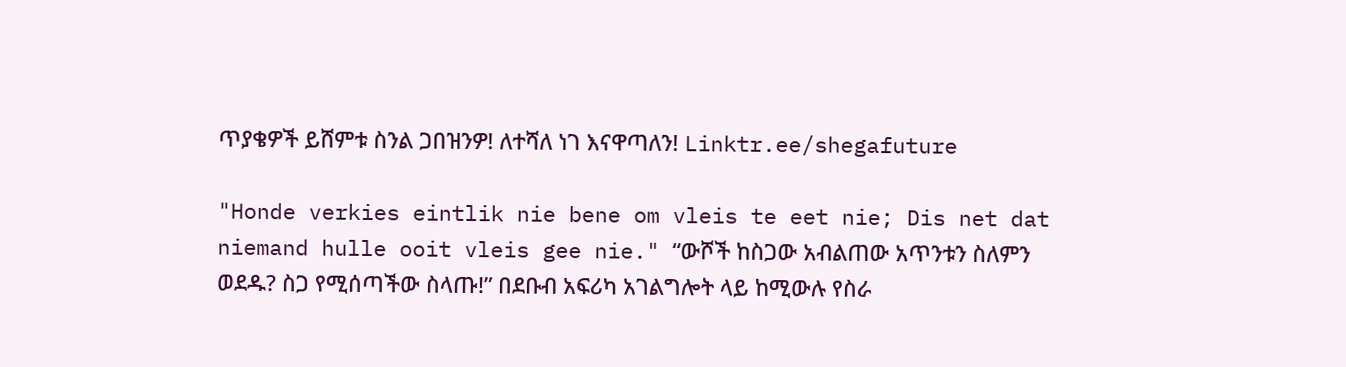ጥያቄዎች ይሸምቱ ስንል ጋበዝንዎ! ለተሻለ ነገ እናዋጣለን! Linktr.ee/shegafuture

"Honde verkies eintlik nie bene om vleis te eet nie; Dis net dat niemand hulle ooit vleis gee nie." “ውሾች ከስጋው አብልጠው አጥንቱን ስለምን ወደዱ? ስጋ የሚሰጣችው ስላጡ!” በደቡብ አፍሪካ አገልግሎት ላይ ከሚውሉ የስራ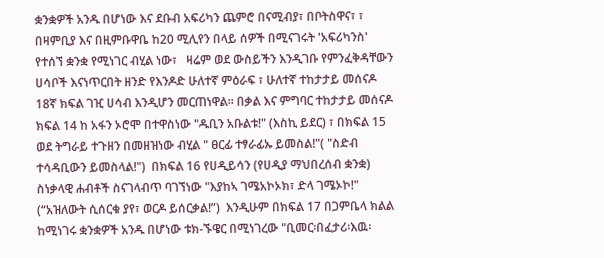ቋንቋዎች አንዱ በሆነው እና ደቡብ አፍሪካን ጨምሮ በናሚብያ፣ በቦትስዋና፣ ፣ በዛምቢያ እና በዚምቡዋቤ ከ20 ሚሊየን በላይ ሰዎች በሚናገሩት 'አፍሪካንስ' የተሰኘ ቋንቋ የሚነገር ብሂል ነው፣   ዛሬም ወደ ውስይችን እንዲገቡ የምንፈቅዳቸውን ሀሳቦች እናነጥርበት ዘንድ የእንዶድ ሁለተኛ ምዕራፍ ፣ ሁለተኛ ተከታታይ መሰናዶ 18ኛ ክፍል ገዢ ሀሳብ እንዲሆን መርጠነዋል። በቃል እና ምግባር ተከታታይ መሰናዶ ክፍል 14 ከ አፋን ኦሮሞ በተዋስነው "ዱቢን አቡልቱ!" (እስኪ ይደር) ፣ በክፍል 15 ወደ ትግራይ ተጉዘን በመዘዝነው ብሂል " ፀርፊ ተፃራፊኡ ይመስል!"( "ስድብ ተሳዳቢውን ይመስላል!")  በክፍል 16 የሀዲይሳን (የሀዲያ ማህበረሰብ ቋንቋ) ስነቃላዊ ሐብቶች ስናገላብጥ ባገኘነው "እያከኣ ገሜአኮኦክ፣ ድላ ገሜኦኮ!" (“አዝለውት ሲሰርቁ ያየ፣ ወርዶ ይሰርቃል!”)  እንዲሁም በክፍል 17 በጋምቤላ ክልል ከሚነገሩ ቋንቋዎች አንዱ በሆነው ቱክ-ኙዌር በሚነገረው "ቢመር፡በፈታሪ፡እዉ፡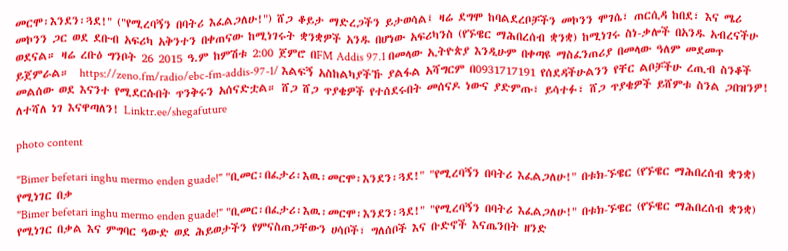መርሞ፡እንደን፡ጓደ!" ("የሚረባኝን በባትሪ እፈልጋለሁ!") ሸጋ ቆይታ ማድረጋችን ይታወሳል፤ ዛሬ ደግሞ ከባልደረቦቻችን መኮንን ሞገሴ፣ ጠርሲዳ ከበደ፣ እና ሜሪ መኮንን ጋር ወደ ደቡብ አፍሪካ አቅንተን በቀጠናው ከሚነገሩት ቋንቋዎች አንዱ በሆነው አፍሪካንስ (የኙዌር ማሕበረሰብ ቋንቋ) ከሚነገሩ ስነ-ቃሎች በአንዱ አብረናችሁ ወደናል። ዛሬ ረቡዕ ግንቦት 26 2015 ዓ.ም ከምሽቱ 2:00 ጀምሮ በFM Addis 97.1 በመላው ኢትዮጵያ እንዲሁም በቀጣዩ ማስፈንጠሪያ በመላው ዓለም መደመጥ ይጀምራል።  https://zeno.fm/radio/ebc-fm-addis-97-1/ እልፍኝ አስከልካያችኹ ያልፋል አሻግርም በ0931717191 የሰደዳችሁልንን የቸር ልቦቻችሁ ረጢብ ስንቆች መልሰው ወደ እናንተ የሚደርሱበት ጥንቅሩን አሰናድቷል። ሸጋ ሸጋ ጥያቄዎች የተሰደሩበት መሰናዶ ነውና ያድምጡ፣ ይሳተፉ፣ ሸጋ ጥያቄዎች ይሸምቱ ስንል ጋበዝንዎ! ለተሻለ ነገ እናዋጣለን! Linktr.ee/shegafuture

photo content

"Bimer befetari inghu mermo enden guade!" "ቢመር፡በፈታሪ፡እዉ፡መርሞ፡እንደን፡ጓደ!" "የሚረባኝን በባትሪ እፈልጋለሁ!" በቱክ-ኙዌር (የኙዌር ማሕበረሰብ ቋንቋ) የሚነገር በቃ
"Bimer befetari inghu mermo enden guade!" "ቢመር፡በፈታሪ፡እዉ፡መርሞ፡እንደን፡ጓደ!" "የሚረባኝን በባትሪ እፈልጋለሁ!" በቱክ-ኙዌር (የኙዌር ማሕበረሰብ ቋንቋ) የሚነገር በቃል እና ምግባር ዓውድ ወደ ሕይወታችን የምናስጠጋቸውን ሀሳቦች፣ ግለሰቦች እና ቡድኖች እናጤንበት ዘንድ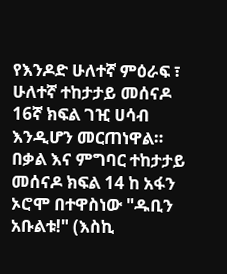የእንዶድ ሁለተኛ ምዕራፍ ፣ ሁለተኛ ተከታታይ መሰናዶ 16ኛ ክፍል ገዢ ሀሳብ እንዲሆን መርጠነዋል። በቃል እና ምግባር ተከታታይ መሰናዶ ክፍል 14 ከ አፋን ኦሮሞ በተዋስነው "ዱቢን አቡልቱ!" (እስኪ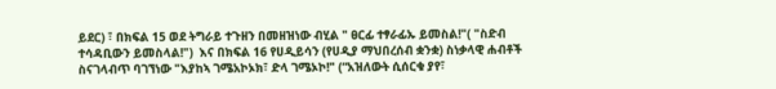ይደር) ፣ በክፍል 15 ወደ ትግራይ ተጉዘን በመዘዝነው ብሂል " ፀርፊ ተፃራፊኡ ይመስል!"( "ስድብ ተሳዳቢውን ይመስላል!")  እና በክፍል 16 የሀዲይሳን (የሀዲያ ማህበረሰብ ቋንቋ) ስነቃላዊ ሐብቶች ስናገላብጥ ባገኘነው "እያከኣ ገሜአኮኦክ፣ ድላ ገሜኦኮ!" (“አዝለውት ሲሰርቁ ያየ፣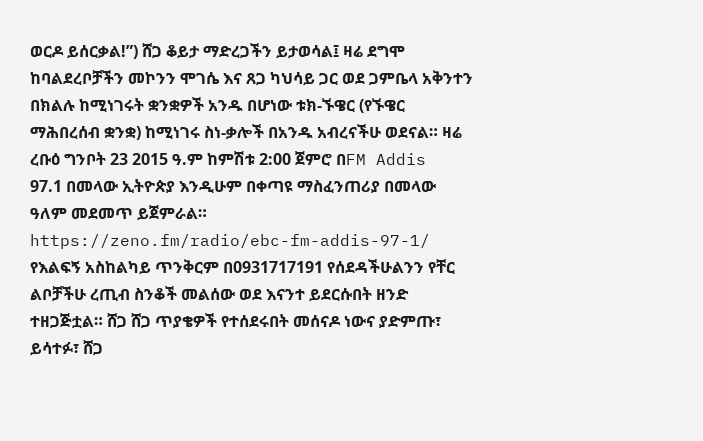ወርዶ ይሰርቃል!”) ሸጋ ቆይታ ማድረጋችን ይታወሳል፤ ዛሬ ደግሞ ከባልደረቦቻችን መኮንን ሞገሴ እና ጸጋ ካህሳይ ጋር ወደ ጋምቤላ አቅንተን በክልሉ ከሚነገሩት ቋንቋዎች አንዱ በሆነው ቱክ-ኙዌር (የኙዌር ማሕበረሰብ ቋንቋ) ከሚነገሩ ስነ-ቃሎች በአንዱ አብረናችሁ ወደናል። ዛሬ ረቡዕ ግንቦት 23 2015 ዓ.ም ከምሽቱ 2:00 ጀምሮ በFM Addis 97.1 በመላው ኢትዮጵያ እንዲሁም በቀጣዩ ማስፈንጠሪያ በመላው ዓለም መደመጥ ይጀምራል።  https://zeno.fm/radio/ebc-fm-addis-97-1/ የእልፍኝ አስከልካይ ጥንቅርም በ0931717191 የሰደዳችሁልንን የቸር ልቦቻችሁ ረጢብ ስንቆች መልሰው ወደ እናንተ ይደርሱበት ዘንድ ተዘጋጅቷል። ሸጋ ሸጋ ጥያቄዎች የተሰደሩበት መሰናዶ ነውና ያድምጡ፣ ይሳተፉ፣ ሸጋ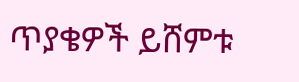ጥያቄዎች ይሸምቱ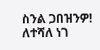ስንል ጋበዝንዎ! ለተሻለ ነገ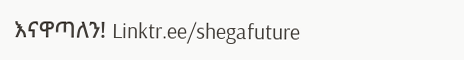እናዋጣለን! Linktr.ee/shegafuture